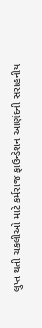લુપ્ત થતી ચકલીઓ માટે કર્મરાજ ફાઉન્ડેશન આણંદની સરાહનીય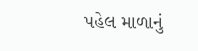પહેલ માળાનું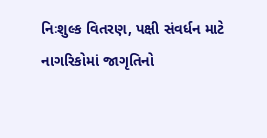નિઃશુલ્ક વિતરણ, પક્ષી સંવર્ધન માટે નાગરિકોમાં જાગૃતિનો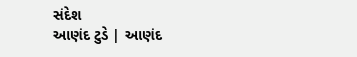સંદેશ
આણંદ ટુડે | આણંદ